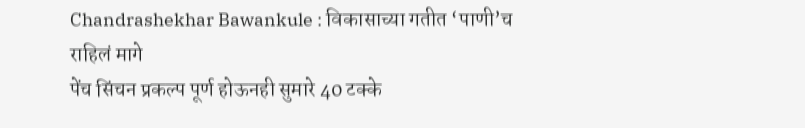Chandrashekhar Bawankule : विकासाच्या गतीत ‘पाणी’च राहिलं मागे
पेंच सिंचन प्रकल्प पूर्ण होऊनही सुमारे 40 टक्के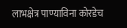लाभक्षेत्र पाण्याविना कोरडेच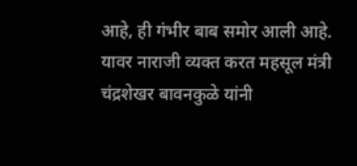आहे, ही गंभीर बाब समोर आली आहे. यावर नाराजी व्यक्त करत महसूल मंत्री चंद्रशेखर बावनकुळे यांनी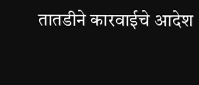तातडीने कारवाईचे आदेश